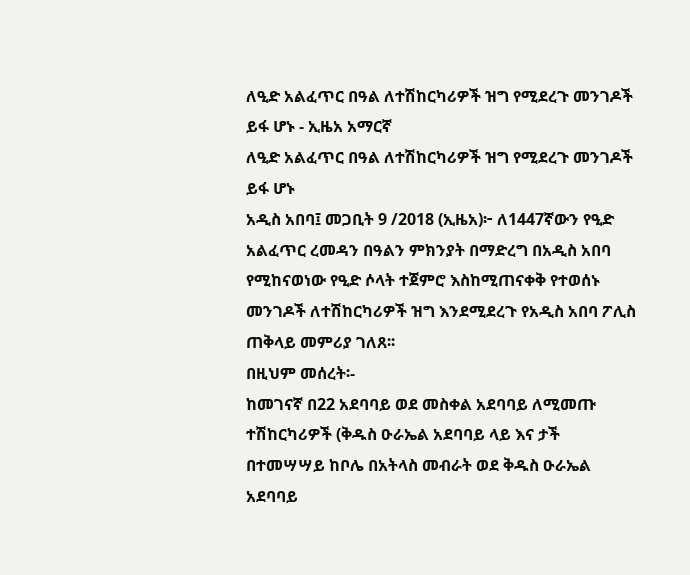ለዒድ አልፈጥር በዓል ለተሽከርካሪዎች ዝግ የሚደረጉ መንገዶች ይፋ ሆኑ - ኢዜአ አማርኛ
ለዒድ አልፈጥር በዓል ለተሽከርካሪዎች ዝግ የሚደረጉ መንገዶች ይፋ ሆኑ
አዲስ አበባ፤ መጋቢት 9 /2018 (ኢዜአ)፦ ለ1447ኛውን የዒድ አልፈጥር ረመዳን በዓልን ምክንያት በማድረግ በአዲስ አበባ የሚከናወነው የዒድ ሶላት ተጀምሮ እስከሚጠናቀቅ የተወሰኑ መንገዶች ለተሽከርካሪዎች ዝግ እንደሚደረጉ የአዲስ አበባ ፖሊስ ጠቅላይ መምሪያ ገለጸ፡፡
በዚህም መሰረት፡-
ከመገናኛ በ22 አደባባይ ወደ መስቀል አደባባይ ለሚመጡ ተሽከርካሪዎች (ቅዱስ ዑራኤል አደባባይ ላይ እና ታች በተመሣሣይ ከቦሌ በአትላስ መብራት ወደ ቅዱስ ዑራኤል አደባባይ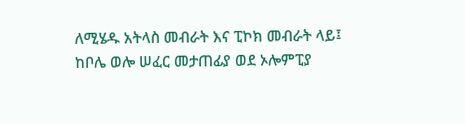ለሚሄዱ አትላስ መብራት እና ፒኮክ መብራት ላይ፤
ከቦሌ ወሎ ሠፈር መታጠፊያ ወደ ኦሎምፒያ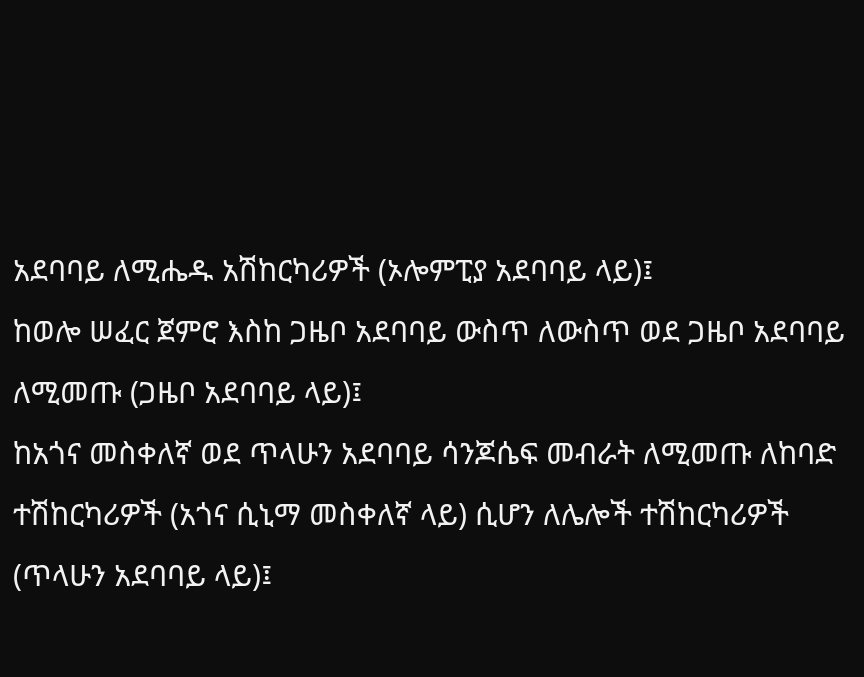አደባባይ ለሚሔዱ አሽከርካሪዎች (ኦሎምፒያ አደባባይ ላይ)፤
ከወሎ ሠፈር ጀምሮ እስከ ጋዜቦ አደባባይ ውስጥ ለውስጥ ወደ ጋዜቦ አደባባይ ለሚመጡ (ጋዜቦ አደባባይ ላይ)፤
ከአጎና መስቀለኛ ወደ ጥላሁን አደባባይ ሳንጆሴፍ መብራት ለሚመጡ ለከባድ ተሽከርካሪዎች (አጎና ሲኒማ መስቀለኛ ላይ) ሲሆን ለሌሎች ተሽከርካሪዎች (ጥላሁን አደባባይ ላይ)፤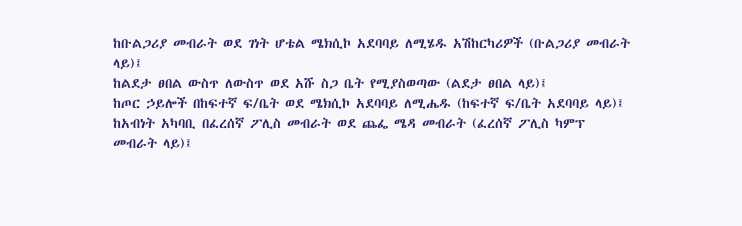ከቡልጋሪያ መብራት ወደ ገነት ሆቴል ሜክሲኮ አደባባይ ለሚሄዱ አሽከርካሪዎች (ቡልጋሪያ መብራት ላይ)፤
ከልደታ ፀበል ውስጥ ለውስጥ ወደ አሹ ስጋ ቤት የሚያስወጣው (ልደታ ፀበል ላይ)፤
ከጦር ኃይሎች በከፍተኛ ፍ/ቤት ወደ ሜክሲኮ አደባባይ ለሚሔዱ (ከፍተኛ ፍ/ቤት አደባባይ ላይ)፤
ከአብነት አካባቢ በፈረሰኛ ፖሊስ መብራት ወደ ጨፌ ሜዳ መብራት (ፈረሰኛ ፖሊስ ካምፕ መብራት ላይ)፤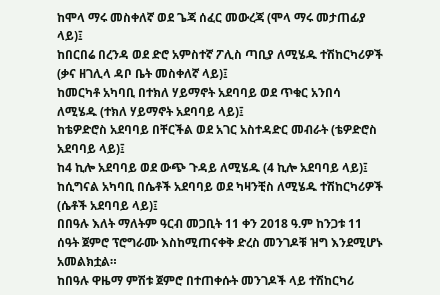ከሞላ ማሩ መስቀለኛ ወደ ጌጃ ሰፈር መውረጃ (ሞላ ማሩ መታጠፊያ ላይ)፤
ከበርበሬ በረንዳ ወደ ድሮ አምስተኛ ፖሊስ ጣቢያ ለሚሄዱ ተሽከርካሪዎች (ቃና ዘገሊላ ዳቦ ቤት መስቀለኛ ላይ)፤
ከመርካቶ አካባቢ በተክለ ሃይማኖት አደባባይ ወደ ጥቁር አንበሳ ለሚሄዱ (ተክለ ሃይማኖት አደባባይ ላይ)፤
ከቴዎድሮስ አደባባይ በቸርችል ወደ አገር አስተዳድር መብራት (ቴዎድሮስ አደባባይ ላይ)፤
ከ4 ኪሎ አደባባይ ወደ ውጭ ጉዳይ ለሚሄዱ (4 ኪሎ አደባባይ ላይ)፤
ከሲግናል አካባቢ በሴቶች አደባባይ ወደ ካዛንቺስ ለሚሄዱ ተሽከርካሪዎች (ሴቶች አደባባይ ላይ)፤
በበዓሉ እለት ማለትም ዓርብ መጋቢት 11 ቀን 2018 ዓ.ም ከንጋቱ 11 ሰዓት ጀምሮ ፕሮግራሙ እስከሚጠናቀቅ ድረስ መንገዶቹ ዝግ እንደሚሆኑ አመልክቷል።
ከበዓሉ ዋዜማ ምሽቱ ጀምሮ በተጠቀሱት መንገዶች ላይ ተሽከርካሪ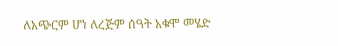ለአጭርም ሆነ ለረጅም ሰዓት አቁሞ መሄድ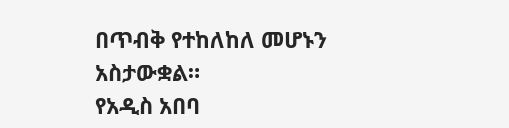በጥብቅ የተከለከለ መሆኑን አስታውቋል።
የአዲስ አበባ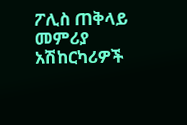ፖሊስ ጠቅላይ መምሪያ አሽከርካሪዎች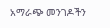አማራጭ መንገዶችን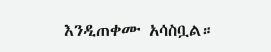እንዲጠቀሙ አሳስቧል።